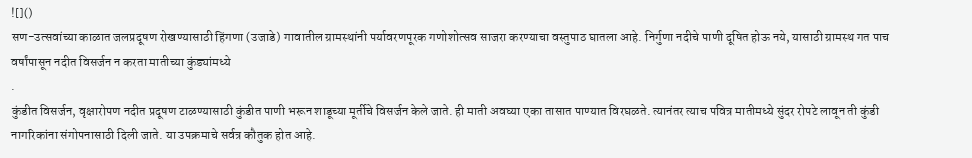![]()
सण-उत्सवांच्या काळात जलप्रदूषण रोखण्यासाठी हिंगणा (उजाडे) गावातील ग्रामस्थांनी पर्यावरणपूरक गणोशोत्सव साजरा करण्याचा वस्तुपाठ घातला आहे. निर्गुणा नदीचे पाणी दूषित होऊ नये, यासाठी ग्रामस्थ गत पाच वर्षांपासून नदीत विसर्जन न करता मातीच्या कुंड्यांमध्ये
.
कुंडीत विसर्जन, वृक्षारोपण नदीत प्रदूषण टाळण्यासाठी कुंडीत पाणी भरून शाडूच्या मूर्तीचे विसर्जन केले जाते. ही माती अवघ्या एका तासात पाण्यात विरघळते. त्यानंतर त्याच पवित्र मातीमध्ये सुंदर रोपटे लावून ती कुंडी नागरिकांना संगोपनासाठी दिली जाते. या उपक्रमाचे सर्वत्र कौतुक होत आहे.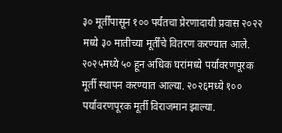३० मूर्तींपासून १०० पर्यंतचा प्रेरणादायी प्रवास २०२२ मध्ये ३० मातीच्या मूर्तींचे वितरण करण्यात आले. २०२५मध्ये ५० हून अधिक घरांमध्ये पर्यावरणपूरक मूर्ती स्थापन करण्यात आल्या. २०२६मध्ये १०० पर्यावरणपूरक मूर्ती विराजमान झाल्या.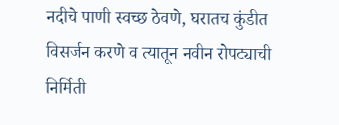नदीचे पाणी स्वच्छ ठेवणे, घरातच कुंडीत विसर्जन करणे व त्यातून नवीन रोपट्याची निर्मिती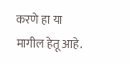करणे हा या मागील हेतू आहे.